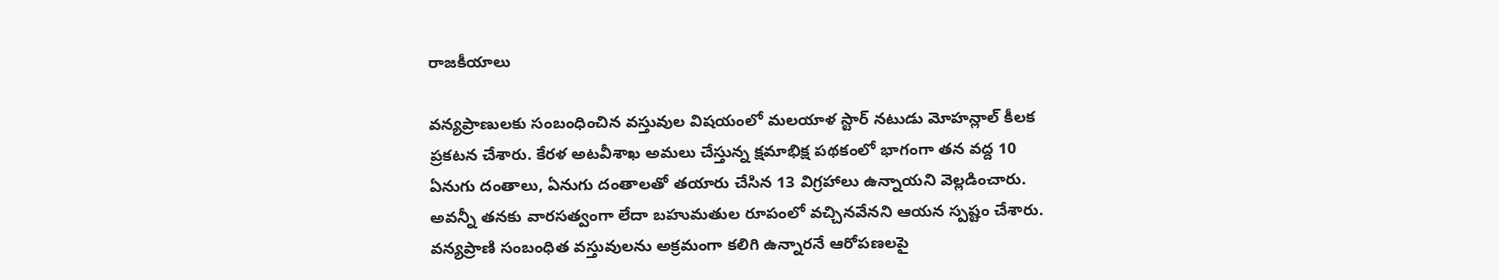రాజకీయాలు

వన్యప్రాణులకు సంబంధించిన వస్తువుల విషయంలో మలయాళ స్టార్ నటుడు మోహన్లాల్ కీలక ప్రకటన చేశారు. కేరళ అటవీశాఖ అమలు చేస్తున్న క్షమాభిక్ష పథకంలో భాగంగా తన వద్ద 10 ఏనుగు దంతాలు, ఏనుగు దంతాలతో తయారు చేసిన 13 విగ్రహాలు ఉన్నాయని వెల్లడించారు. అవన్నీ తనకు వారసత్వంగా లేదా బహుమతుల రూపంలో వచ్చినవేనని ఆయన స్పష్టం చేశారు.
వన్యప్రాణి సంబంధిత వస్తువులను అక్రమంగా కలిగి ఉన్నారనే ఆరోపణలపై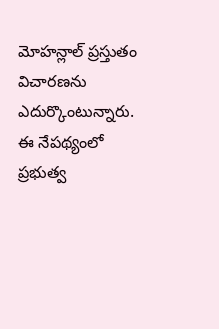మోహన్లాల్ ప్రస్తుతం విచారణను ఎదుర్కొంటున్నారు. ఈ నేపథ్యంలో ప్రభుత్వ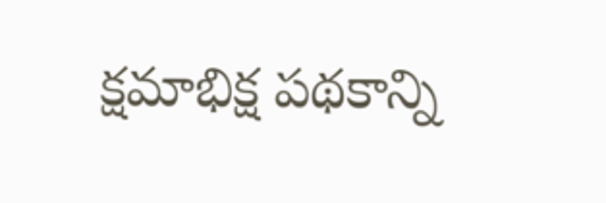క్షమాభిక్ష పథకాన్ని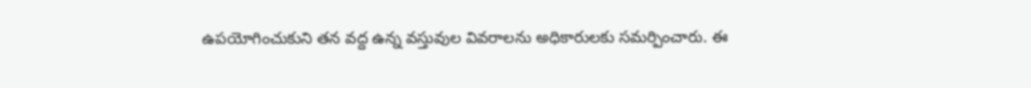ఉపయోగించుకుని తన వద్ద ఉన్న వస్తువుల వివరాలను అధికారులకు సమర్పించారు. ఈ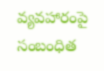వ్యవహారంపై సంబంధిత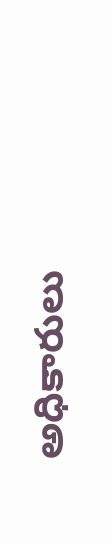అధికారులు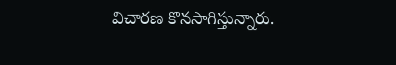విచారణ కొనసాగిస్తున్నారు.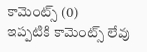కామెంట్స్ (0)
ఇప్పటికి కామెంట్స్ లేవు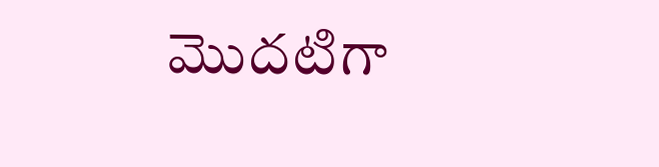మొదటిగా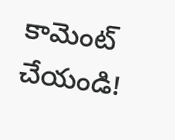కామెంట్ చేయండి!